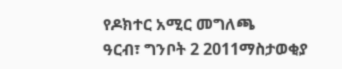የዶክተር አሚር መግለጫ
ዓርብ፣ ግንቦት 2 2011ማስታወቂያ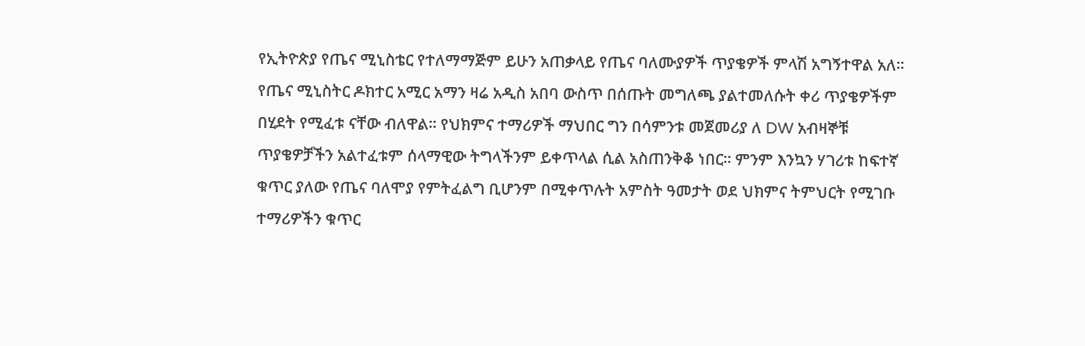የኢትዮጵያ የጤና ሚኒስቴር የተለማማጅም ይሁን አጠቃላይ የጤና ባለሙያዎች ጥያቄዎች ምላሽ አግኝተዋል አለ። የጤና ሚኒስትር ዶክተር አሚር አማን ዛሬ አዲስ አበባ ውስጥ በሰጡት መግለጫ ያልተመለሱት ቀሪ ጥያቄዎችም በሂደት የሚፈቱ ናቸው ብለዋል፡፡ የህክምና ተማሪዎች ማህበር ግን በሳምንቱ መጀመሪያ ለ DW አብዛኞቹ ጥያቄዎቻችን አልተፈቱም ሰላማዊው ትግላችንም ይቀጥላል ሲል አስጠንቅቆ ነበር፡፡ ምንም እንኳን ሃገሪቱ ከፍተኛ ቁጥር ያለው የጤና ባለሞያ የምትፈልግ ቢሆንም በሚቀጥሉት አምስት ዓመታት ወደ ህክምና ትምህርት የሚገቡ ተማሪዎችን ቁጥር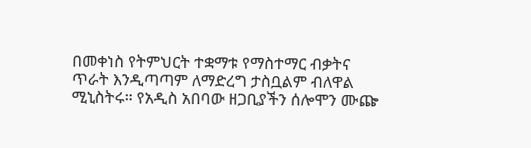በመቀነስ የትምህርት ተቋማቱ የማስተማር ብቃትና ጥራት እንዲጣጣም ለማድረግ ታስቧልም ብለዋል ሚኒስትሩ። የአዲስ አበባው ዘጋቢያችን ሰሎሞን ሙጬ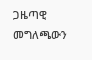ጋዜጣዊ መግለጫውን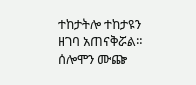ተከታትሎ ተከታዩን ዘገባ አጠናቅሯል።
ሰሎሞን ሙጬ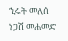ኂሩት መለሰ
ነጋሽ መሐመድ